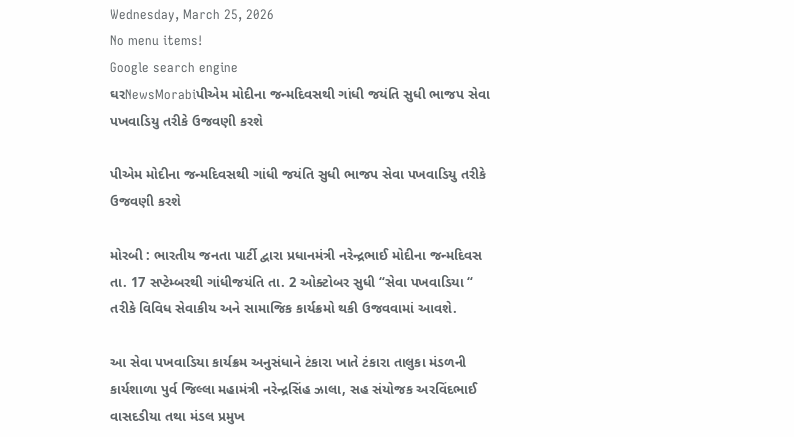Wednesday, March 25, 2026
No menu items!
Google search engine
ઘરNewsMorabiપીએમ મોદીના જન્મદિવસથી ગાંધી જયંતિ સુધી ભાજપ સેવા પખવાડિયુ તરીકે ઉજવણી કરશે

પીએમ મોદીના જન્મદિવસથી ગાંધી જયંતિ સુધી ભાજપ સેવા પખવાડિયુ તરીકે ઉજવણી કરશે

મોરબી : ભારતીય જનતા પાર્ટી દ્વારા પ્રધાનમંત્રી નરેન્દ્રભાઈ મોદીના જન્મદિવસ તા. 17 સપ્ટેમ્બરથી ગાંધીજયંતિ તા. 2 ઓક્ટોબર સુધી “સેવા પખવાડિયા “ તરીકે વિવિધ સેવાકીય અને સામાજિક કાર્યક્રમો થકી ઉજવવામાં આવશે.

આ સેવા પખવાડિયા કાર્યક્રમ અનુસંધાને ટંકારા ખાતે ટંકારા તાલુકા મંડળની કાર્યશાળા પુર્વ જિલ્લા મહામંત્રી નરેન્દ્રસિંહ ઝાલા, સહ સંયોજક અરવિંદભાઈ વાસદડીયા તથા મંડલ પ્રમુખ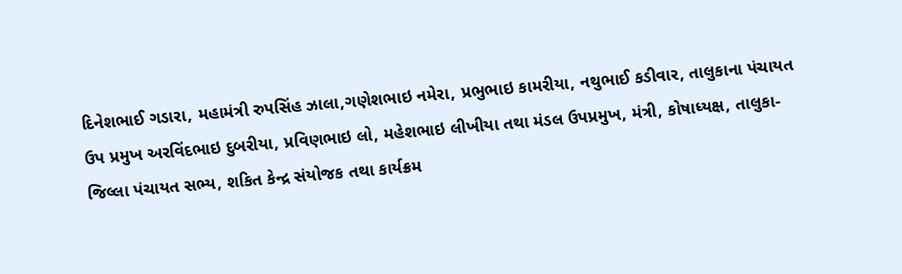દિનેશભાઈ ગડારા, મહામંત્રી રુપસિંહ ઝાલા,ગણેશભાઇ નમેરા, પ્રભુભાઇ કામરીયા, નથુભાઈ કડીવાર, તાલુકાના પંચાયત ઉપ પ્રમુખ અરવિંદભાઇ દુબરીયા, પ્રવિણભાઇ લો, મહેશભાઇ લીખીયા તથા મંડલ ઉપપ્રમુખ, મંત્રી, કોષાધ્યક્ષ, તાલુકા-જિલ્લા પંચાયત સભ્ય, શકિત કેન્દ્ર સંયોજક તથા કાર્યક્રમ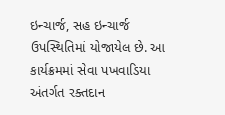ઇન્ચાર્જ, સહ ઇન્ચાર્જ ઉપસ્થિતિમાં યોજાયેલ છે. આ કાર્યક્રમમાં સેવા પખવાડિયા અંતર્ગત રક્તદાન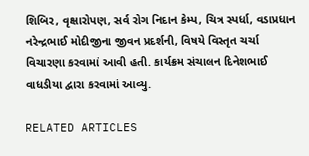શિબિર, વૃક્ષારોપણ, સર્વ રોગ નિદાન કેમ્પ, ચિત્ર સ્પર્ધા, વડાપ્રધાન નરેન્દ્રભાઈ મોદીજીના જીવન પ્રદર્શની, વિષયે વિસ્તૃત ચર્ચા વિચારણા કરવામાં આવી હતી. કાર્યક્રમ સંચાલન દિનેશભાઈ વાધડીયા દ્વારા કરવામાં આવ્યુ.

RELATED ARTICLES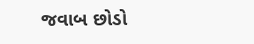જવાબ છોડો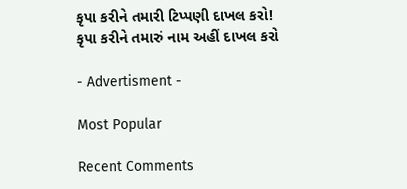કૃપા કરીને તમારી ટિપ્પણી દાખલ કરો!
કૃપા કરીને તમારું નામ અહીં દાખલ કરો

- Advertisment -

Most Popular

Recent Comments